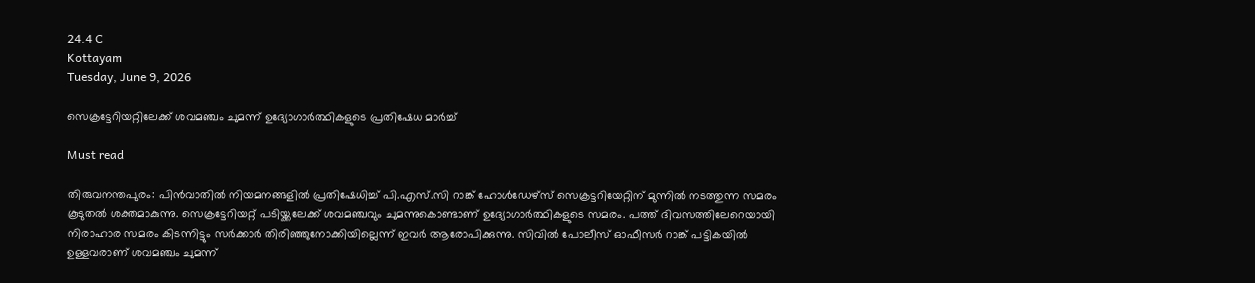24.4 C
Kottayam
Tuesday, June 9, 2026

സെക്രട്ടേറിയറ്റിലേക്ക് ശവമഞ്ചം ചുമന്ന് ഉദ്യോഗാര്‍ത്ഥികളുടെ പ്രതിഷേധ മാര്‍ച്ച്

Must read

തിരുവനന്തപുരം: പിന്‍വാതില്‍ നിയമനങ്ങളില്‍ പ്രതിഷേധിച്ച് പി.എസ്.സി റാങ്ക് ഹോള്‍ഡേഴ്സ് സെക്രട്ടറിയേറ്റിന് മുന്നില്‍ നടത്തുന്ന സമരം കൂടുതല്‍ ശക്തമാകുന്നു. സെക്രട്ടേറിയറ്റ് പടിയ്ക്കലേക്ക് ശവമഞ്ചവും ചുമന്നുകൊണ്ടാണ് ഉദ്യോഗാര്‍ത്ഥികളുടെ സമരം. പത്ത് ദിവസത്തിലേറെയായി നിരാഹാര സമരം കിടന്നിട്ടും സര്‍ക്കാര്‍ തിരിഞ്ഞുനോക്കിയില്ലെന്ന് ഇവര്‍ ആരോപിക്കുന്നു. സിവില്‍ പോലീസ് ഓഫീസര്‍ റാങ്ക് പട്ടികയില്‍ ഉള്ളവരാണ് ശവമഞ്ചം ചുമന്ന്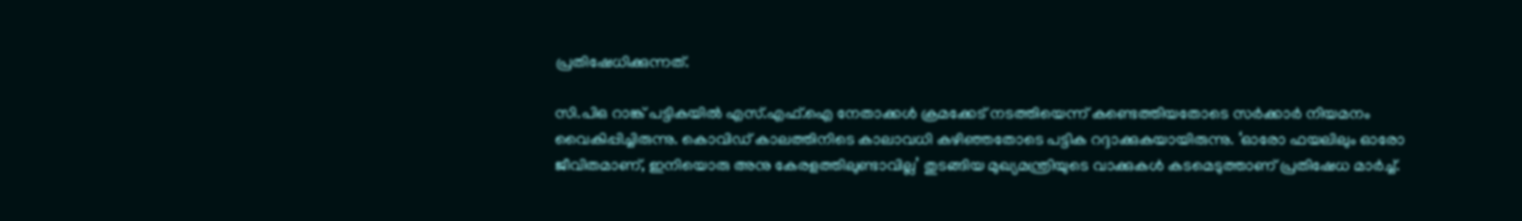പ്രതിഷേധിക്കുന്നത്.

സി.പിഒ റാങ്ക് പട്ടികയില്‍ എസ്.എഫ്.ഐ നേതാക്കള്‍ ക്രമക്കേട് നടത്തിയെന്ന് കണ്ടെത്തിയതോടെ സര്‍ക്കാര്‍ നിയമനം വൈകിപ്പിച്ചിരുന്നു. കൊവിഡ് കാലത്തിനിടെ കാലാവധി കഴിഞ്ഞതോടെ പട്ടിക റദ്ദാക്കുകയായിരുന്നു. ‘ഓരോ ഫയലിലും ഓരോ ജീവിതമാണ്, ഇനിയൊരു അനു കേരളത്തിലുണ്ടാവില്ല’ തുടങ്ങിയ മുഖ്യമന്ത്രിയുടെ വാക്കുകള്‍ കടമെടുത്താണ് പ്രതിഷേധ മാര്‍ച്ച്.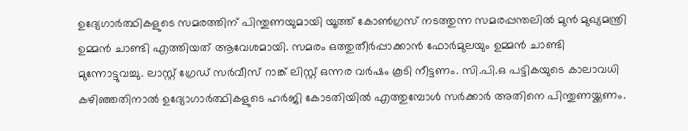ഉദ്യേഗാര്‍ത്ഥികളുടെ സമരത്തിന് പിന്തുണയുമായി യൂത്ത് കോണ്‍ഗ്രസ് നടത്തുന്ന സമരപ്പന്തലില്‍ മുന്‍ മുഖ്യമന്ത്രി ഉമ്മന്‍ ചാണ്ടി എത്തിയത് ആവേശമായി. സമരം ഒത്തുതീര്‍പ്പാക്കാന്‍ ഫോര്‍മുലയും ഉമ്മന്‍ ചാണ്ടി മുന്നോട്ടുവച്ചു. ലാസ്റ്റ് ഗ്രേഡ് സര്‍വീസ് റാങ്ക് ലിസ്റ്റ് ഒന്നര വര്‍ഷം കൂടി നീട്ടണം. സി.പി.ഒ പട്ടികയുടെ കാലാവധി കഴിഞ്ഞതിനാല്‍ ഉദ്യോഗാര്‍ത്ഥികളുടെ ഹര്‍ജി കോടതിയില്‍ എത്തുമ്പോള്‍ സര്‍ക്കാര്‍ അതിനെ പിന്തുണയ്ക്കണം.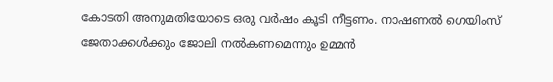കോടതി അനുമതിയോടെ ഒരു വര്‍ഷം കൂടി നീട്ടണം. നാഷണല്‍ ഗെയിംസ് ജേതാക്കള്‍ക്കും ജോലി നല്‍കണമെന്നും ഉമ്മന്‍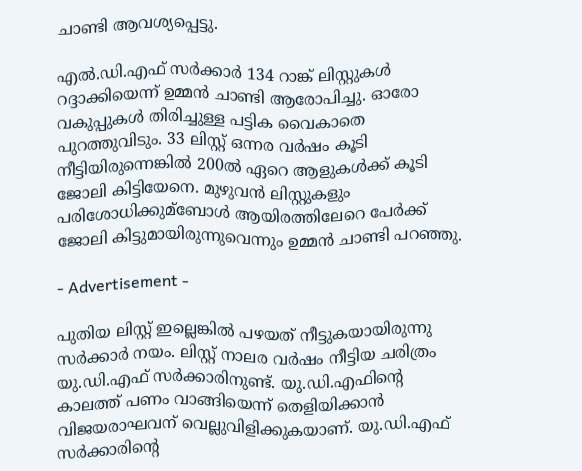ചാണ്ടി ആവശ്യപ്പെട്ടു.

എല്‍.ഡി.എഫ് സര്‍ക്കാര്‍ 134 റാങ്ക് ലിസ്റ്റുകള്‍ റദ്ദാക്കിയെന്ന് ഉമ്മന്‍ ചാണ്ടി ആരോപിച്ചു. ഓരോ വകുപ്പുകള്‍ തിരിച്ചുള്ള പട്ടിക വൈകാതെ പുറത്തുവിടും. 33 ലിസ്റ്റ് ഒന്നര വര്‍ഷം കൂടി നീട്ടിയിരുന്നെങ്കില്‍ 200ല്‍ ഏറെ ആളുകള്‍ക്ക് കൂടി ജോലി കിട്ടിയേനെ. മുഴുവന്‍ ലിസ്റ്റുകളും പരിശോധിക്കുമ്‌ബോള്‍ ആയിരത്തിലേറെ പേര്‍ക്ക് ജോലി കിട്ടുമായിരുന്നുവെന്നും ഉമ്മന്‍ ചാണ്ടി പറഞ്ഞു.

- Advertisement -

പുതിയ ലിസ്റ്റ് ഇല്ലെങ്കില്‍ പഴയത് നീട്ടുകയായിരുന്നു സര്‍ക്കാര്‍ നയം. ലിസ്റ്റ് നാലര വര്‍ഷം നീട്ടിയ ചരിത്രം യു.ഡി.എഫ് സര്‍ക്കാരിനുണ്ട്. യു.ഡി.എഫിന്റെ കാലത്ത് പണം വാങ്ങിയെന്ന് തെളിയിക്കാന്‍ വിജയരാഘവന് വെല്ലുവിളിക്കുകയാണ്. യു.ഡി.എഫ് സര്‍ക്കാരിന്റെ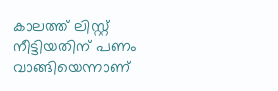കാലത്ത് ലിസ്റ്റ് നീട്ടിയതിന് പണം വാങ്ങിയെന്നാണ്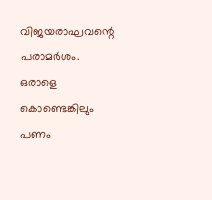വിജയരാഘവന്റെ പരാമര്‍ശം. ഒരാളെ കൊണ്ടെങ്കിലും പണം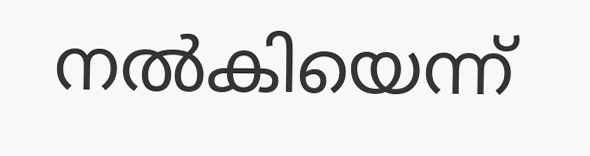നല്‍കിയെന്ന്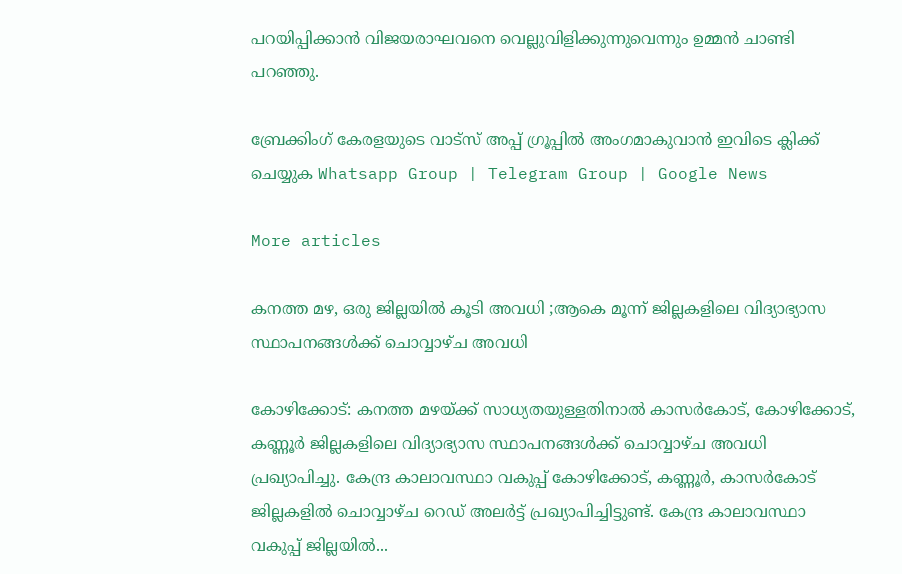പറയിപ്പിക്കാന്‍ വിജയരാഘവനെ വെല്ലുവിളിക്കുന്നുവെന്നും ഉമ്മന്‍ ചാണ്ടി പറഞ്ഞു.

ബ്രേക്കിംഗ് കേരളയുടെ വാട്സ് അപ്പ് ഗ്രൂപ്പിൽ അംഗമാകുവാൻ ഇവിടെ ക്ലിക്ക് ചെയ്യുക Whatsapp Group | Telegram Group | Google News

More articles

കനത്ത മഴ, ഒരു ജില്ലയിൽ കൂടി അവധി ;ആകെ മൂന്ന് ജില്ലകളിലെ വിദ്യാഭ്യാസ സ്ഥാപനങ്ങൾക്ക് ചൊവ്വാഴ്ച അവധി

കോഴിക്കോട്: കനത്ത മഴയ്ക്ക് സാധ്യതയുള്ളതിനാൽ കാസർകോട്, കോഴിക്കോട്, കണ്ണൂർ ജില്ലകളിലെ വിദ്യാഭ്യാസ സ്ഥാപനങ്ങൾക്ക് ചൊവ്വാഴ്ച അവധി പ്രഖ്യാപിച്ചു. കേന്ദ്ര കാലാവസ്ഥാ വകുപ്പ് കോഴിക്കോട്, കണ്ണൂർ, കാസർകോട് ജില്ലകളിൽ ചൊവ്വാഴ്ച റെഡ് അലർട്ട് പ്രഖ്യാപിച്ചിട്ടുണ്ട്. കേന്ദ്ര കാലാവസ്ഥാ വകുപ്പ് ജില്ലയിൽ...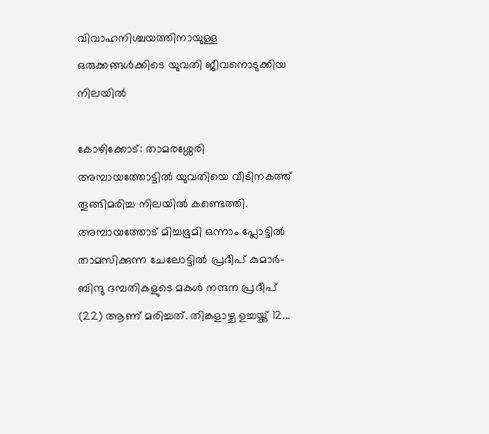വിവാഹനിശ്ചയത്തിനായുള്ള ഒരുക്കങ്ങൾക്കിടെ യുവതി ജീവനൊടുക്കിയ നിലയിൽ

കോഴിക്കോട്: താമരശ്ശേരി അമ്പായത്തോട്ടിൽ യുവതിയെ വീടിനകത്ത് തൂങ്ങിമരിച്ച നിലയിൽ കണ്ടെത്തി. അമ്പായത്തോട് മിച്ചഭൂമി ഒന്നാം പ്ലോട്ടിൽ താമസിക്കുന്ന ചേലോട്ടിൽ പ്രദീപ് കുമാർ-ബിന്ദു ദമ്പതികളുടെ മകൾ നന്ദന പ്രദീപ് (22) ആണ് മരിച്ചത്. തിങ്കളാഴ്ച ഉച്ചയ്ക്ക് 12...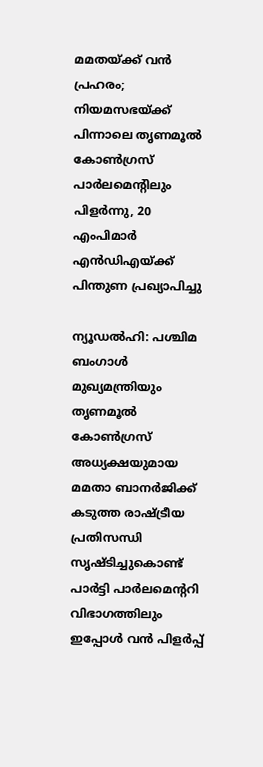മമതയ്ക്ക് വൻ പ്രഹരം; നിയമസഭയ്ക്ക് പിന്നാലെ തൃണമൂൽ കോൺഗ്രസ് പാർലമെന്റിലും പിളർന്നു, 20 എംപിമാർ എൻഡിഎയ്ക്ക് പിന്തുണ പ്രഖ്യാപിച്ചു

ന്യൂഡൽഹി: പശ്ചിമ ബംഗാൾ മുഖ്യമന്ത്രിയും തൃണമൂൽ കോൺഗ്രസ് അധ്യക്ഷയുമായ മമതാ ബാനർജിക്ക് കടുത്ത രാഷ്ട്രീയ പ്രതിസന്ധി സൃഷ്ടിച്ചുകൊണ്ട് പാർട്ടി പാർലമെന്ററി വിഭാഗത്തിലും ഇപ്പോൾ വൻ പിളർപ്പ്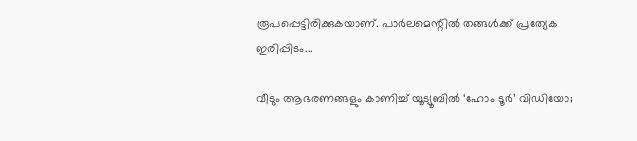രൂപപ്പെട്ടിരിക്കുകയാണ്. പാർലമെന്റിൽ തങ്ങൾക്ക് പ്രത്യേക ഇരിപ്പിടം...

വീടും ആഭരണങ്ങളും കാണിച്ച് യൂട്യൂബിൽ ‘ഹോം ടൂർ’ വിഡിയോ;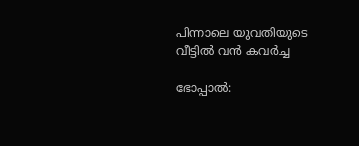പിന്നാലെ യുവതിയുടെ വീട്ടിൽ വൻ കവർച്ച

ഭോപ്പാൽ: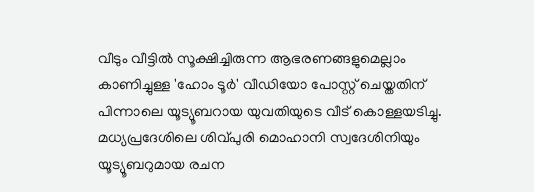വീടും വീട്ടിൽ സൂക്ഷിച്ചിരുന്ന ആഭരണങ്ങളുമെല്ലാം കാണിച്ചുള്ള 'ഹോം ടൂർ' വീഡിയോ പോസ്റ്റ് ചെയ്തതിന് പിന്നാലെ യൂട്യൂബറായ യുവതിയുടെ വീട് കൊള്ളയടിച്ചു. മധ്യപ്രദേശിലെ ശിവ്പുരി മൊഹാനി സ്വദേശിനിയും യൂട്യൂബറുമായ രചന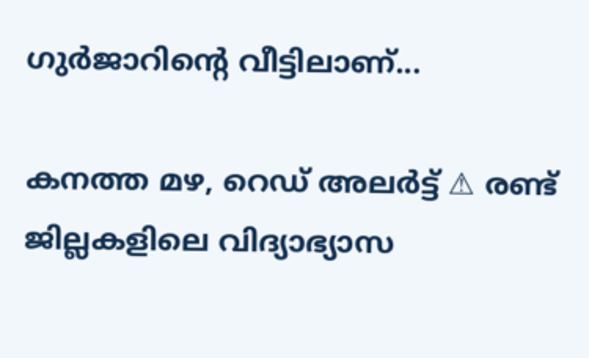ഗുർജാറിന്റെ വീട്ടിലാണ്...

കനത്ത മഴ, റെഡ് അലര്‍ട്ട് ⚠ രണ്ട് ജില്ലകളിലെ വിദ്യാഭ്യാസ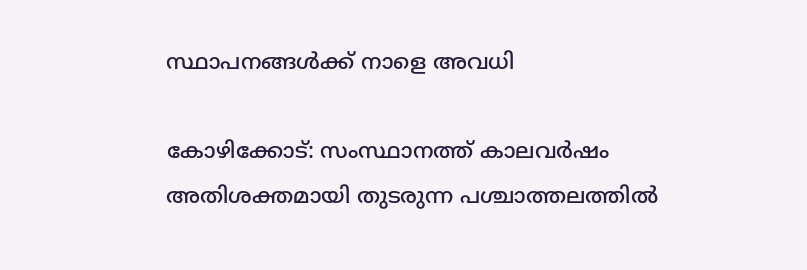സ്ഥാപനങ്ങള്‍ക്ക് നാളെ അവധി

കോഴിക്കോട്: സംസ്ഥാനത്ത് കാലവർഷം അതിശക്തമായി തുടരുന്ന പശ്ചാത്തലത്തിൽ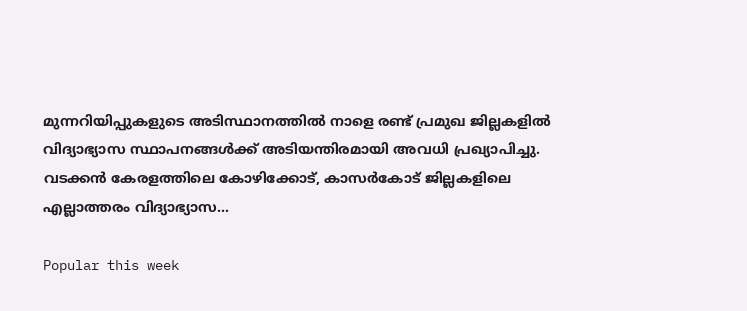മുന്നറിയിപ്പുകളുടെ അടിസ്ഥാനത്തിൽ നാളെ രണ്ട് പ്രമുഖ ജില്ലകളിൽ വിദ്യാഭ്യാസ സ്ഥാപനങ്ങൾക്ക് അടിയന്തിരമായി അവധി പ്രഖ്യാപിച്ചു. വടക്കൻ കേരളത്തിലെ കോഴിക്കോട്, കാസര്‍കോട് ജില്ലകളിലെ എല്ലാത്തരം വിദ്യാഭ്യാസ...

Popular this week